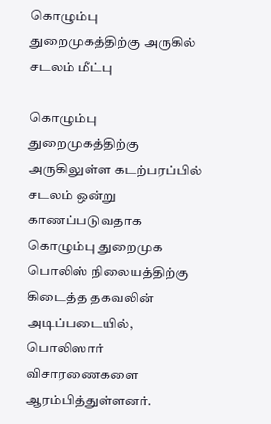கொழும்பு துறைமுகத்திற்கு அருகில் சடலம் மீட்பு

கொழும்பு துறைமுகத்திற்கு அருகிலுள்ள கடற்பரப்பில் சடலம் ஒன்று காணப்படுவதாக கொழும்பு துறைமுக பொலிஸ் நிலையத்திற்கு கிடைத்த தகவலின் அடிப்படையில், பொலிஸார் விசாரணைகளை ஆரம்பித்துள்ளனர்.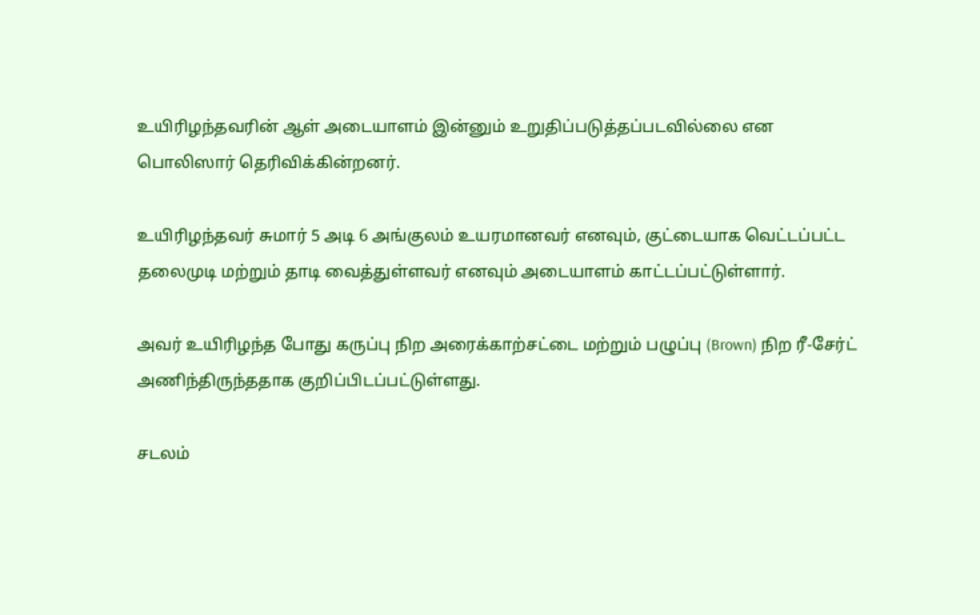உயிரிழந்தவரின் ஆள் அடையாளம் இன்னும் உறுதிப்படுத்தப்படவில்லை என பொலிஸார் தெரிவிக்கின்றனர்.

உயிரிழந்தவர் சுமார் 5 அடி 6 அங்குலம் உயரமானவர் எனவும், குட்டையாக வெட்டப்பட்ட தலைமுடி மற்றும் தாடி வைத்துள்ளவர் எனவும் அடையாளம் காட்டப்பட்டுள்ளார்.

அவர் உயிரிழந்த போது கருப்பு நிற அரைக்காற்சட்டை மற்றும் பழுப்பு (Brown) நிற ரீ-சேர்ட் அணிந்திருந்ததாக குறிப்பிடப்பட்டுள்ளது.

சடலம்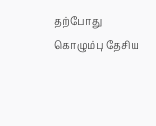தற்போது கொழும்பு தேசிய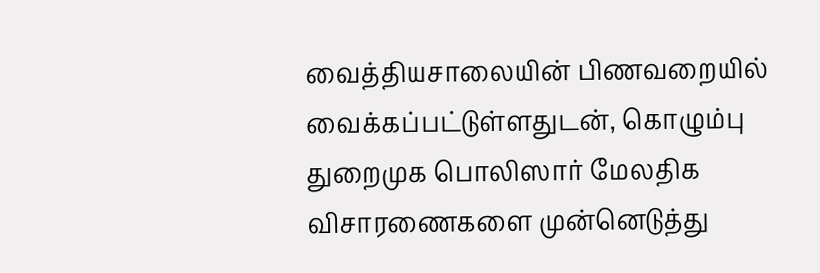வைத்தியசாலையின் பிணவறையில் வைக்கப்பட்டுள்ளதுடன், கொழும்பு துறைமுக பொலிஸார் மேலதிக விசாரணைகளை முன்னெடுத்து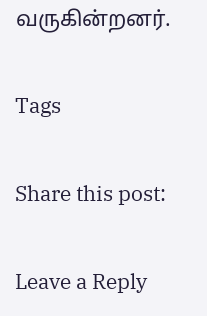வருகின்றனர்.

Tags

Share this post:

Leave a Reply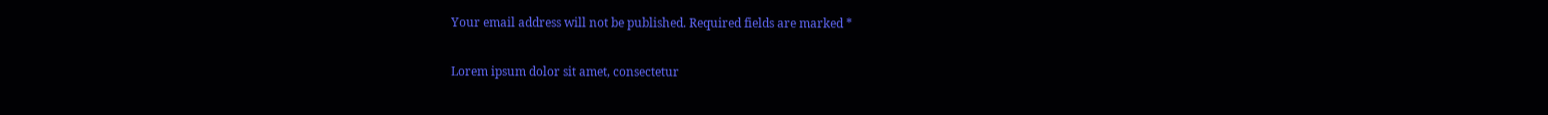Your email address will not be published. Required fields are marked *

Lorem ipsum dolor sit amet, consectetur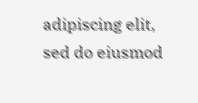adipiscing elit, sed do eiusmod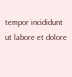tempor incididunt ut labore et dolore